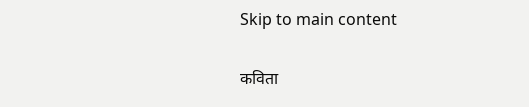Skip to main content

कविता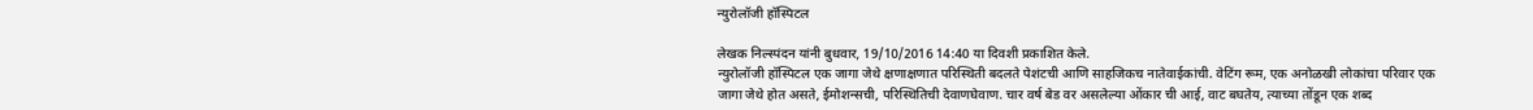न्युरोलॉजी हॉस्पिटल

लेखक निल्स्पंदन यांनी बुधवार, 19/10/2016 14:40 या दिवशी प्रकाशित केले.
न्युरोलॉजी हॉस्पिटल एक जागा जेथे क्षणाक्षणात परिस्थिती बदलते पेशंटची आणि साहजिकच नातेवाईकांची. वेटिंग रूम, एक अनोळखी लोकांचा परिवार एक जागा जेथे होत असते, ईमोशन्सची, परिस्थितिची देवाणघेवाण. चार वर्ष बेड वर असलेल्या ओंकार ची आई, वाट बघतेय, त्याच्या तोंडून एक शब्द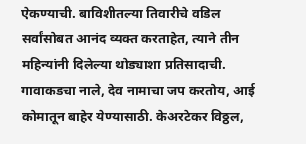ऐकण्याची. बाविशीतल्या तिवारीचे वडिल सर्वांसोबत आनंद व्यक्त करताहेत, त्याने तीन महिन्यांनी दिलेल्या थोड्याशा प्रतिसादाची. गावाकडचा नाले, देव नामाचा जप करतोय, आई कोमातून बाहेर येण्यासाठी. केअरटेकर विठ्ठल,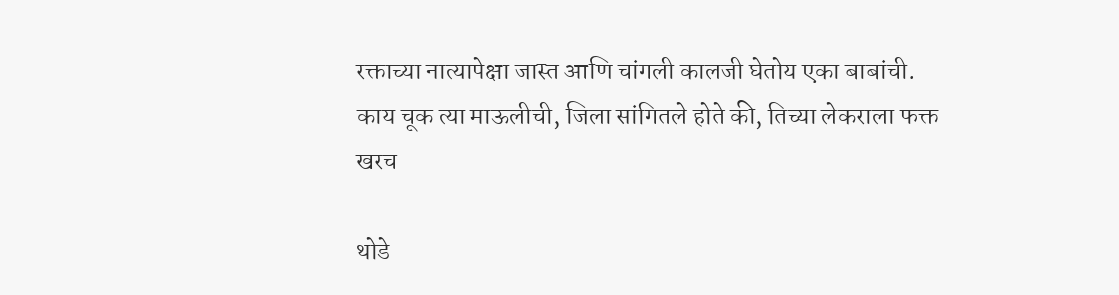रक्ताच्या नात्यापेक्षा जास्त आणि चांगली कालजी घेतोय एका बाबांची. काय चूक त्या माऊलीची, जिला सांगितले होते की, तिच्या लेकराला फक्त खरच

थोडे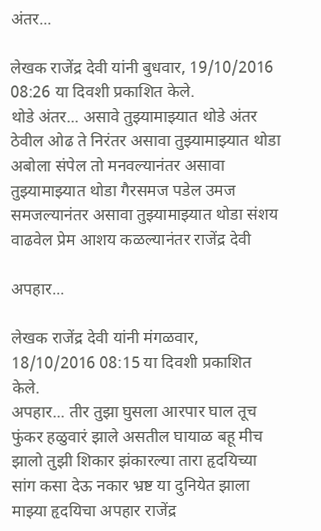अंतर...

लेखक राजेंद्र देवी यांनी बुधवार, 19/10/2016 08:26 या दिवशी प्रकाशित केले.
थोडे अंतर... असावे तुझ्यामाझ्यात थोडे अंतर ठेवील ओढ ते निरंतर असावा तुझ्यामाझ्यात थोडा अबोला संपेल तो मनवल्यानंतर असावा तुझ्यामाझ्यात थोडा गैरसमज पडेल उमज समजल्यानंतर असावा तुझ्यामाझ्यात थोडा संशय वाढवेल प्रेम आशय कळल्यानंतर राजेंद्र देवी

अपहार...

लेखक राजेंद्र देवी यांनी मंगळवार, 18/10/2016 08:15 या दिवशी प्रकाशित केले.
अपहार... तीर तुझा घुसला आरपार घाल तूच फुंकर हळुवारं झाले असतील घायाळ बहू मीच झालो तुझी शिकार झंकारल्या तारा हृदयिच्या सांग कसा देऊ नकार भ्रष्ट या दुनियेत झाला माझ्या हृदयिचा अपहार राजेंद्र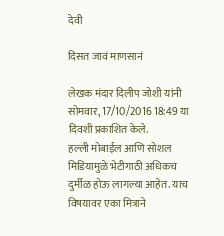देवी

दिसत जावं माणसानं

लेखक मंदार दिलीप जोशी यांनी सोमवार, 17/10/2016 18:49 या दिवशी प्रकाशित केले.
हल्ली मोबाईल आणि सोशल मिडियामुळे भेटीगाठी अधिकच दुर्मीळ होऊ लागल्या आहेत. याच विषयावर एका मित्राने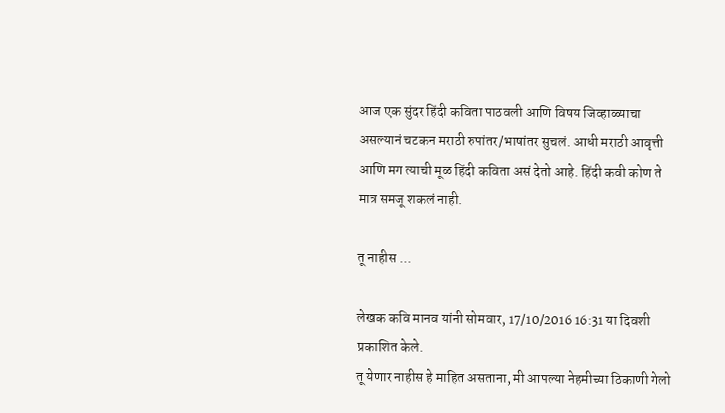आज एक सुंदर हिंदी कविता पाठवली आणि विषय जिव्हाळ्याचा असल्यानं चटकन मराठी रुपांतर/भाषांतर सुचलं. आधी मराठी आवृत्ती आणि मग त्याची मूळ हिंदी कविता असं देतो आहे. हिंदी कवी कोण ते मात्र समजू शकलं नाही.

तू नाहीस ...

लेखक कवि मानव यांनी सोमवार, 17/10/2016 16:31 या दिवशी प्रकाशित केले.
तू येणार नाहीस हे माहित असताना, मी आपल्या नेहमीच्या ठिकाणी गेलो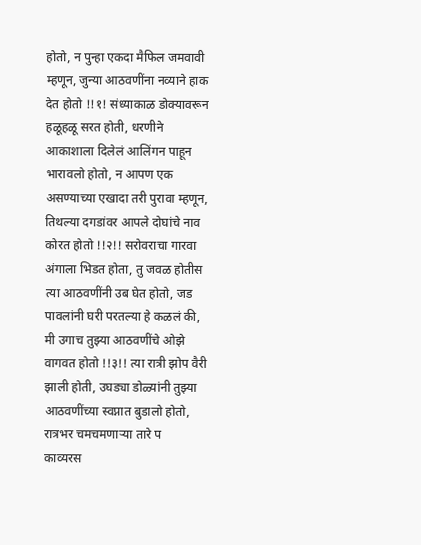होतो, न पुन्हा एकदा मैफिल जमवावी म्हणून, जुन्या आठवणींना नव्याने हाक देत होतो !!१! संध्याकाळ डोक्यावरून हळूहळू सरत होती, धरणीने आकाशाला दिलेलं आलिंगन पाहून भारावलो होतो, न आपण एक असण्याच्या एखादा तरी पुरावा म्हणून, तिथल्या दगडांवर आपले दोघांचे नाव कोरत होतो !!२!! सरोवराचा गारवा अंगाला भिडत होता, तु जवळ होतीस त्या आठवणींनी उब घेत होतो, जड पावलांनी घरी परतल्या हे कळलं की, मी उगाच तुझ्या आठवणींचे ओझे वागवत होतो !!३!! त्या रात्री झोप वैरी झाली होती, उघड्या डोळ्यांनी तुझ्या आठवणींच्या स्वप्नात बुडालो होतो, रात्रभर चमचमणाऱ्या तारे प
काव्यरस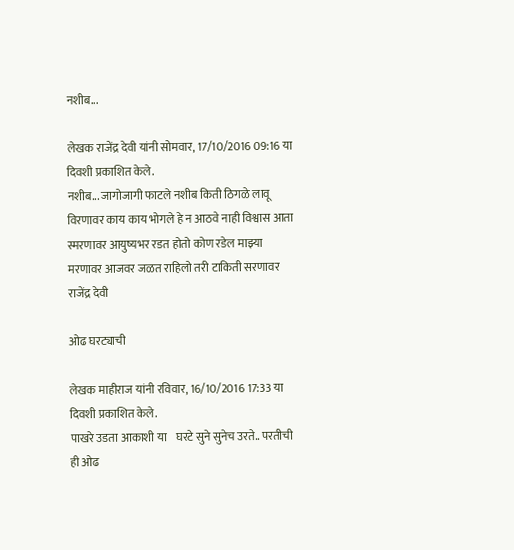नशीब...

लेखक राजेंद्र देवी यांनी सोमवार, 17/10/2016 09:16 या दिवशी प्रकाशित केले.
नशीब... जागोजागी फाटले नशीब किती ठिगळे लावू विरणावर काय काय भोगले हे न आठवे नाही विश्वास आता स्मरणावर आयुष्यभर रडत होतो कोण रडेल माझ्या मरणावर आजवर जळत राहिलो तरी टाकिती सरणावर राजेंद्र देवी

ओढ घरट्याची

लेखक माहीराज यांनी रविवार, 16/10/2016 17:33 या दिवशी प्रकाशित केले.
पाखरे उडता आकाशी या    घरटे सुने सुनेच उरते.. परतीची ही ओढ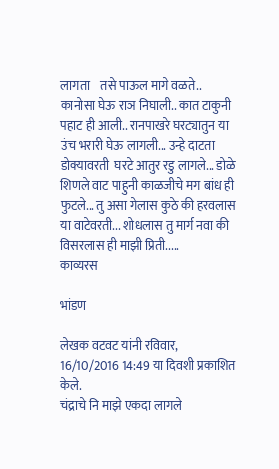लागता    तसे पाऊल मागे वळते.. कानोसा घेऊ राञ निघाली.. कात टाकुनी पहाट ही आली.. रानपाखरे घरट्यातुन या उंच भरारी घेऊ लागली... उन्हे दाटता डोक्यावरती  घरटे आतुर रडु लागले... डोळे शिणले वाट पाहुनी काळजीचे मग बांध ही फुटले... तु असा गेलास कुठे की हरवलास या वाटेवरती... शोधलास तु मार्ग नवा की विसरलास ही माझी प्रिती.....
काव्यरस

भांडण

लेखक वटवट यांनी रविवार, 16/10/2016 14:49 या दिवशी प्रकाशित केले.
चंद्राचे नि माझे एकदा लागले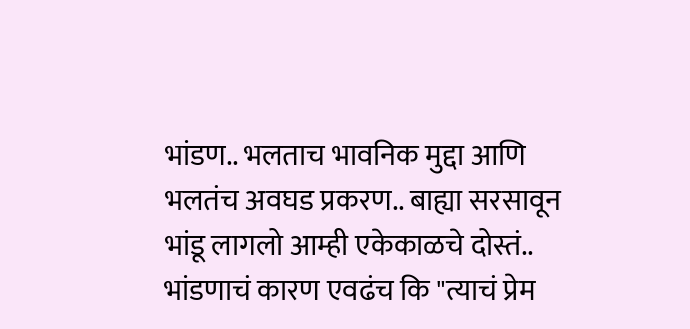भांडण.. भलताच भावनिक मुद्दा आणि भलतंच अवघड प्रकरण.. बाह्या सरसावून भांडू लागलो आम्ही एकेकाळचे दोस्तं.. भांडणाचं कारण एवढंच कि "त्याचं प्रेम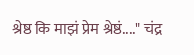श्रेष्ठ कि माझं प्रेम श्रेष्ठं...." चंद्र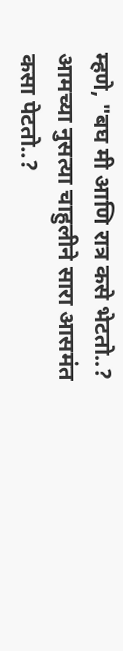म्हणे, "बघ मी आणि रात्र कसे भेटतो..? आमच्या नुसत्या चाहुलीने सारा आसमंत कसा पेटतो..?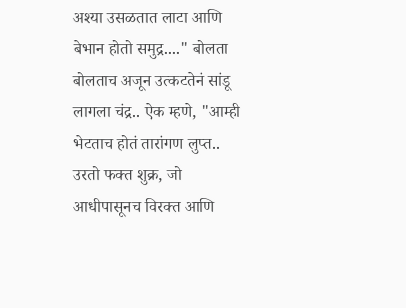अश्या उसळतात लाटा आणि बेभान होतो समुद्र...." बोलता बोलताच अजून उत्कटतेनं सांडू लागला चंद्र.. ऐक म्हणे, "आम्ही भेटताच होतं तारांगण लुप्त.. उरतो फक्त शुक्र, जो आधीपासूनच विरक्त आणि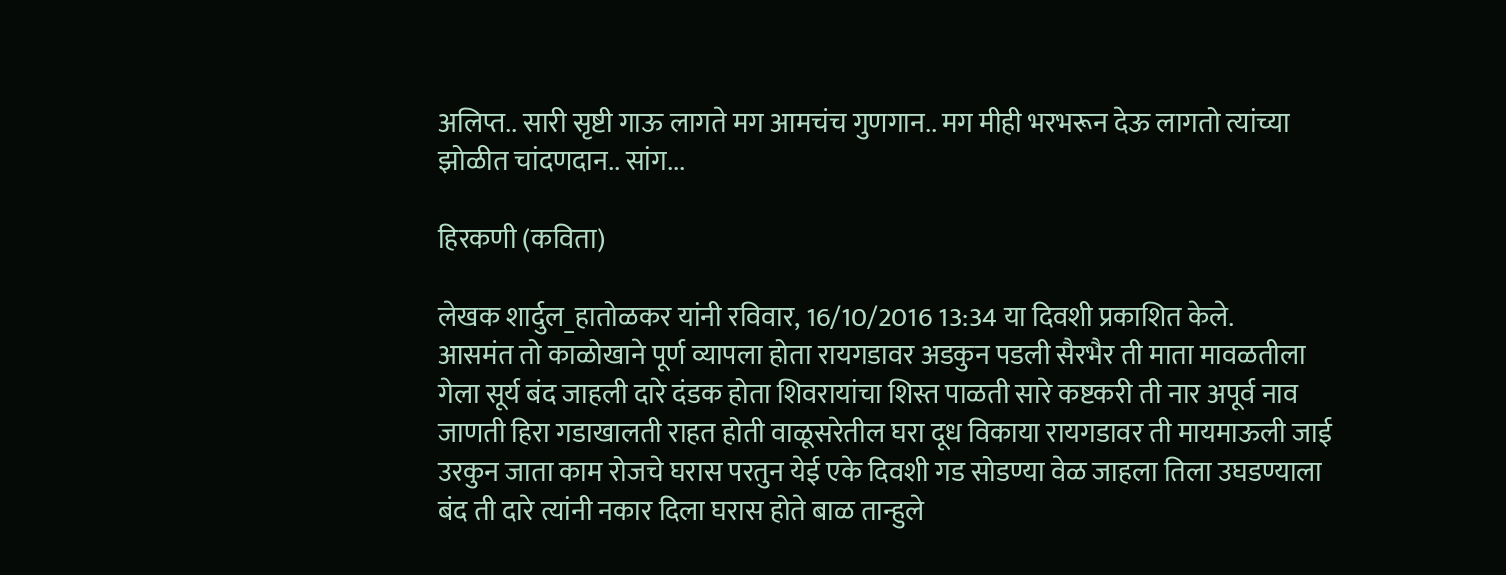अलिप्त.. सारी सृष्टी गाऊ लागते मग आमचंच गुणगान.. मग मीही भरभरून देऊ लागतो त्यांच्या झोळीत चांदणदान.. सांग...

हिरकणी (कविता)

लेखक शार्दुल_हातोळकर यांनी रविवार, 16/10/2016 13:34 या दिवशी प्रकाशित केले.
आसमंत तो काळोखाने पूर्ण व्यापला होता रायगडावर अडकुन पडली सैरभैर ती माता मावळतीला गेला सूर्य बंद जाहली दारे दंडक होता शिवरायांचा शिस्त पाळती सारे कष्टकरी ती नार अपूर्व नाव जाणती हिरा गडाखालती राहत होती वाळूसरेतील घरा दूध विकाया रायगडावर ती मायमाऊली जाई उरकुन जाता काम रोजचे घरास परतुन येई एके दिवशी गड सोडण्या वेळ जाहला तिला उघडण्याला बंद ती दारे त्यांनी नकार दिला घरास होते बाळ तान्हुले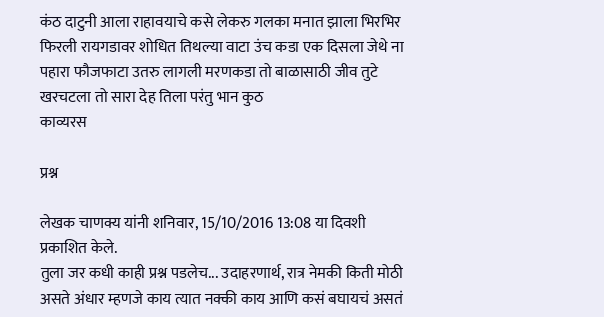कंठ दाटुनी आला राहावयाचे कसे लेकरु गलका मनात झाला भिरभिर फिरली रायगडावर शोधित तिथल्या वाटा उंच कडा एक दिसला जेथे ना पहारा फौजफाटा उतरु लागली मरणकडा तो बाळासाठी जीव तुटे खरचटला तो सारा देह तिला परंतु भान कुठ
काव्यरस

प्रश्न

लेखक चाणक्य यांनी शनिवार, 15/10/2016 13:08 या दिवशी प्रकाशित केले.
तुला जर कधी काही प्रश्न पडलेच... उदाहरणार्थ, रात्र नेमकी किती मोठी असते अंधार म्हणजे काय त्यात नक्की काय आणि कसं बघायचं असतं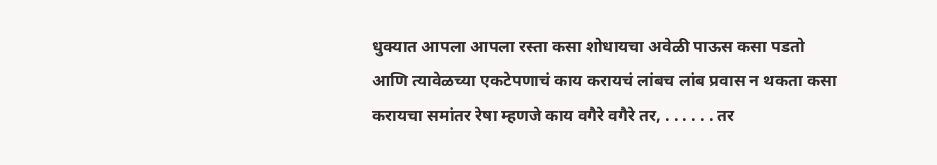धुक्यात आपला आपला रस्ता कसा शोधायचा अवेळी पाऊस कसा पडतो आणि त्यावेळच्या एकटेपणाचं काय करायचं लांबच लांब प्रवास न थकता कसा करायचा समांतर रेषा म्हणजे काय वगैरे वगैरे तर, . . . . . . तर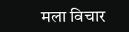मला विचार